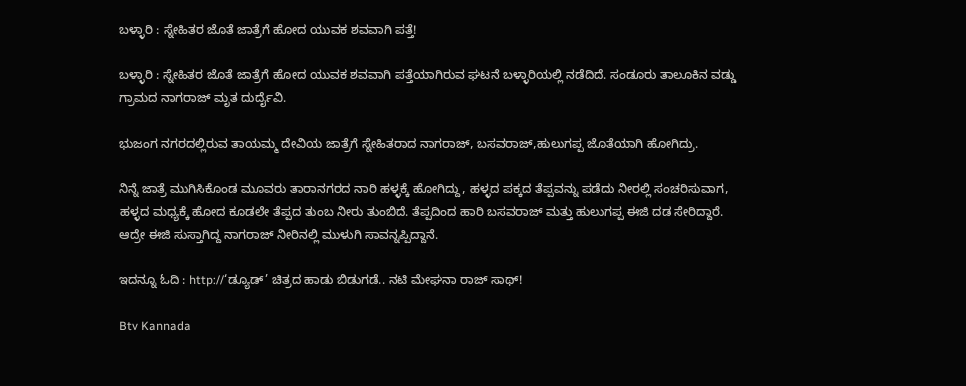ಬಳ್ಳಾರಿ : ಸ್ನೇಹಿತರ ಜೊತೆ ಜಾತ್ರೆಗೆ ಹೋದ ಯುವಕ ಶವವಾಗಿ ಪತ್ತೆ!

ಬಳ್ಳಾರಿ : ಸ್ನೇಹಿತರ ಜೊತೆ ಜಾತ್ರೆಗೆ ಹೋದ ಯುವಕ ಶವವಾಗಿ ಪತ್ತೆಯಾಗಿರುವ ಘಟನೆ ಬಳ್ಳಾರಿಯಲ್ಲಿ ನಡೆದಿದೆ. ಸಂಡೂರು ತಾಲೂಕಿನ ವಡ್ಡು ಗ್ರಾಮದ ನಾಗರಾಜ್ ಮೃತ ದುರ್ದೈವಿ.

ಭುಜಂಗ ನಗರದಲ್ಲಿರುವ ತಾಯಮ್ಮ‌ ದೇವಿಯ ಜಾತ್ರೆಗೆ ಸ್ನೇಹಿತರಾದ ನಾಗರಾಜ್, ಬಸವರಾಜ್,ಹುಲುಗಪ್ಪ ಜೊತೆಯಾಗಿ ಹೋಗಿದ್ರು.

ನಿನ್ನೆ ಜಾತ್ರೆ ಮುಗಿಸಿಕೊಂಡ ಮೂವರು ತಾರಾನಗರದ ನಾರಿ ಹಳ್ಳಕ್ಕೆ ಹೋಗಿದ್ದು, ಹಳ್ಳದ ಪಕ್ಕದ ತೆಪ್ಪವನ್ನು ಪಡೆದು ನೀರಲ್ಲಿ ಸಂಚರಿಸುವಾಗ, ಹಳ್ಳದ ಮಧ್ಯಕ್ಕೆ ಹೋದ ಕೂಡಲೇ ತೆಪ್ಪದ ತುಂಬ ನೀರು ತುಂಬಿದೆ. ತೆಪ್ಪದಿಂದ ಹಾರಿ ಬಸವರಾಜ್ ಮತ್ತು ಹುಲುಗಪ್ಪ ಈಜಿ ದಡ ಸೇರಿದ್ದಾರೆ. ಆದ್ರೇ ಈಜಿ ಸುಸ್ತಾಗಿದ್ದ ನಾಗರಾಜ್ ನೀರಿನಲ್ಲಿ ಮುಳುಗಿ ಸಾವನ್ನಪ್ಪಿದ್ದಾನೆ.

ಇದನ್ನೂ ಓದಿ : http://‘ಡ್ಯೂಡ್‍’ ಚಿತ್ರದ ಹಾಡು ಬಿಡುಗಡೆ.. ನಟಿ ಮೇಘನಾ ರಾಜ್‍ ಸಾಥ್!

Btv Kannada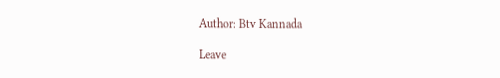Author: Btv Kannada

Leave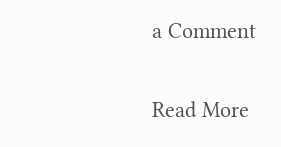a Comment

Read More